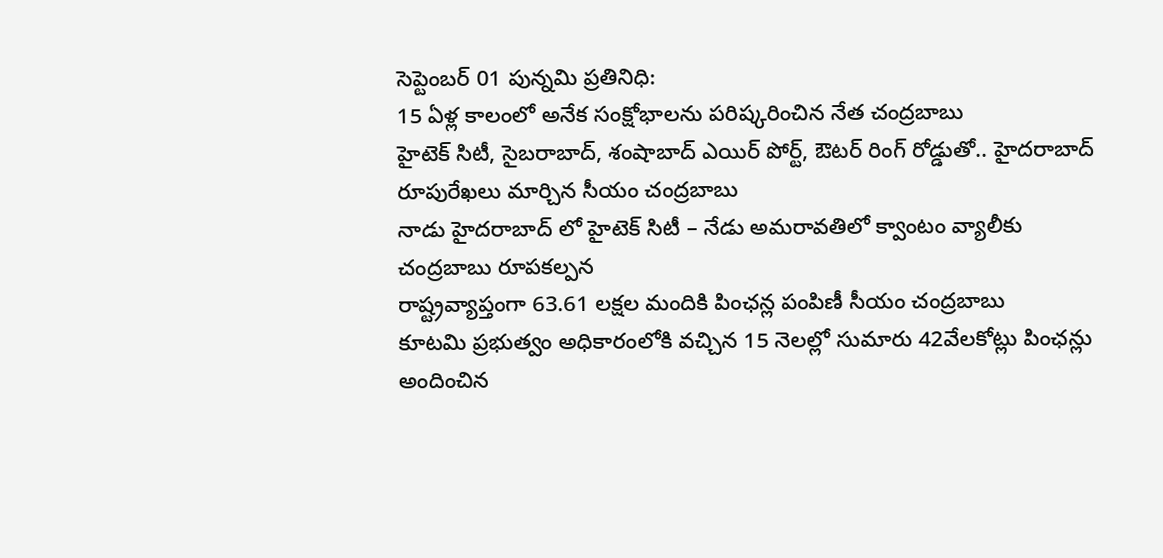సెప్టెంబర్ 01 పున్నమి ప్రతినిధి:
15 ఏళ్ల కాలంలో అనేక సంక్షోభాలను పరిష్కరించిన నేత చంద్రబాబు
హైటెక్ సిటీ, సైబరాబాద్, శంషాబాద్ ఎయిర్ పోర్ట్, ఔటర్ రింగ్ రోడ్డుతో.. హైదరాబాద్ రూపురేఖలు మార్చిన సీయం చంద్రబాబు
నాడు హైదరాబాద్ లో హైటెక్ సిటీ – నేడు అమరావతిలో క్వాంటం వ్యాలీకు చంద్రబాబు రూపకల్పన
రాష్ట్రవ్యాప్తంగా 63.61 లక్షల మందికి పింఛన్ల పంపిణీ సీయం చంద్రబాబు
కూటమి ప్రభుత్వం అధికారంలోకి వచ్చిన 15 నెలల్లో సుమారు 42వేలకోట్లు పింఛన్లు అందించిన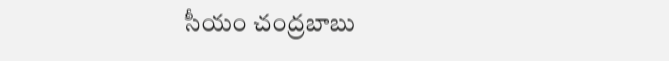సీయం చంద్రబాబు